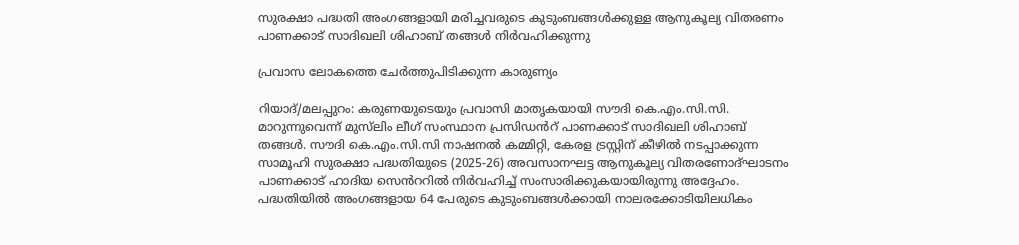സുരക്ഷാ പദ്ധതി അംഗങ്ങളായി മരിച്ചവരുടെ കുടുംബങ്ങൾക്കുള്ള ആനുകൂല്യ വിതരണം പാണക്കാട് സാദിഖലി ശിഹാബ് തങ്ങൾ നിർവഹിക്കുന്നു

പ്രവാസ ലോകത്തെ ചേർത്തുപിടിക്കുന്ന കാരുണ്യം

റിയാദ്/മലപ്പുറം: കരുണയുടെയും പ്രവാസി മാതൃകയായി സൗദി കെ.എം.സി.സി. മാറുന്നുവെന്ന് മുസ്‌ലിം ലീഗ് സംസ്ഥാന പ്രസിഡൻറ് പാണക്കാട് സാദിഖലി ശിഹാബ് തങ്ങൾ. സൗദി കെ.എം.സി.സി നാഷനൽ കമ്മിറ്റി, കേരള ട്രസ്റ്റിന് കീഴിൽ നടപ്പാക്കുന്ന സാമൂഹി സുരക്ഷാ പദ്ധതിയുടെ (2025-26) അവസാനഘട്ട ആനുകൂല്യ വിതരണോദ്ഘാടനം പാണക്കാട് ഹാദിയ സെൻററിൽ നിർവഹിച്ച് സംസാരിക്കുകയായിരുന്നു അദ്ദേഹം. പദ്ധതിയിൽ അംഗങ്ങളായ 64 പേരുടെ കുടുംബങ്ങൾക്കായി നാലരക്കോടിയിലധികം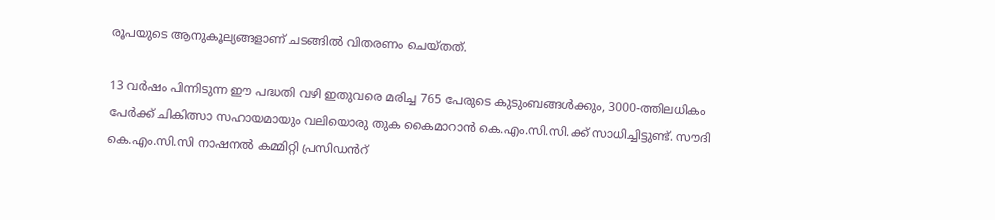രൂപയുടെ ആനുകൂല്യങ്ങളാണ് ചടങ്ങിൽ വിതരണം ചെയ്തത്.

13 വർഷം പിന്നിടുന്ന ഈ പദ്ധതി വഴി ഇതുവരെ മരിച്ച 765 പേരുടെ കുടുംബങ്ങൾക്കും, 3000-ത്തിലധികം പേർക്ക് ചികിത്സാ സഹായമായും വലിയൊരു തുക കൈമാറാൻ കെ.എം.സി.സി.ക്ക് സാധിച്ചിട്ടുണ്ട്. സൗദി കെ.എം.സി.സി നാഷനൽ കമ്മിറ്റി പ്രസിഡൻറ്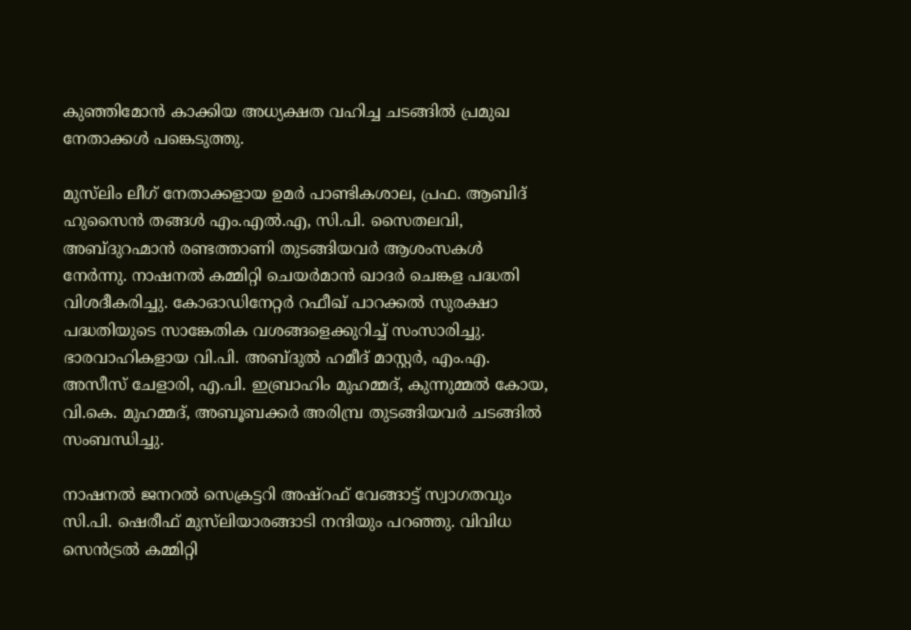കുഞ്ഞിമോൻ കാക്കിയ അധ്യക്ഷത വഹിച്ച ചടങ്ങിൽ പ്രമുഖ നേതാക്കൾ പങ്കെടുത്തു.

മുസ്‌ലിം ലീഗ് നേതാക്കളായ ഉമർ പാണ്ടികശാല, പ്രഫ. ആബിദ് ഹുസൈൻ തങ്ങൾ എം.എൽ.എ, സി.പി. സൈതലവി, അബ്ദുറഹ്മാൻ രണ്ടത്താണി തുടങ്ങിയവർ ആശംസകൾ നേർന്നു. നാഷനൽ കമ്മിറ്റി ചെയർമാൻ ഖാദർ ചെങ്കള പദ്ധതി വിശദീകരിച്ചു. കോഓഡിനേറ്റർ റഫീഖ് പാറക്കൽ സുരക്ഷാ പദ്ധതിയുടെ സാങ്കേതിക വശങ്ങളെക്കുറിച്ച് സംസാരിച്ചു. ഭാരവാഹികളായ വി.പി. അബ്ദുൽ ഹമീദ് മാസ്റ്റർ, എം.എ. അസീസ് ചേളാരി, എ.പി. ഇബ്രാഹിം മുഹമ്മദ്, കുന്നുമ്മൽ കോയ, വി.കെ. മുഹമ്മദ്, അബൂബക്കർ അരിമ്പ്ര തുടങ്ങിയവർ ചടങ്ങിൽ സംബന്ധിച്ചു.

നാഷനൽ ജനറൽ സെക്രട്ടറി അഷ്‌റഫ് വേങ്ങാട്ട് സ്വാഗതവും സി.പി. ഷെരീഫ് മുസ്‌ലിയാരങ്ങാടി നന്ദിയും പറഞ്ഞു. വിവിധ സെൻട്രൽ കമ്മിറ്റി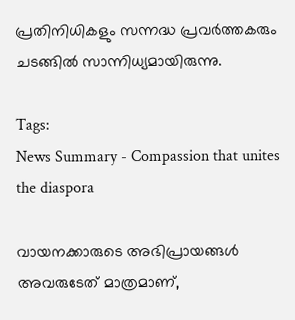പ്രതിനിധികളും സന്നദ്ധ പ്രവർത്തകരും ചടങ്ങിൽ സാന്നിധ്യമായിരുന്നു.

Tags:
News Summary - Compassion that unites the diaspora

വായനക്കാരുടെ അഭിപ്രായങ്ങള്‍ അവരുടേത് മാത്രമാണ്,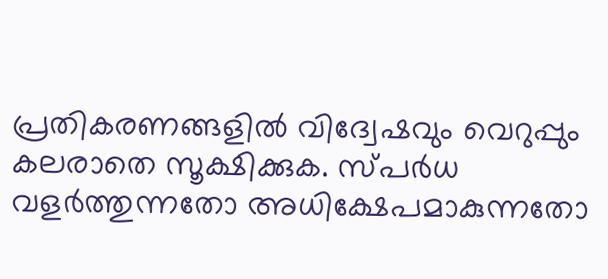പ്രതികരണങ്ങളിൽ വിദ്വേഷവും വെറുപ്പും കലരാതെ സൂക്ഷിക്കുക. സ്പർധ വളർത്തുന്നതോ അധിക്ഷേപമാകുന്നതോ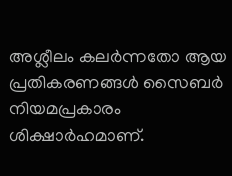അശ്ലീലം കലർന്നതോ ആയ പ്രതികരണങ്ങൾ സൈബർ നിയമപ്രകാരം ശിക്ഷാർഹമാണ്.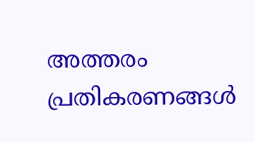അത്തരം പ്രതികരണങ്ങൾ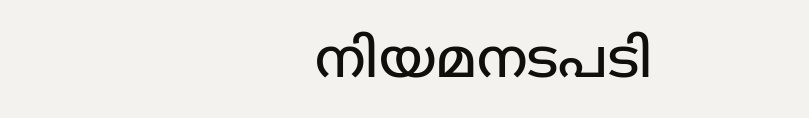നിയമനടപടി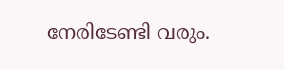നേരിടേണ്ടി വരും.